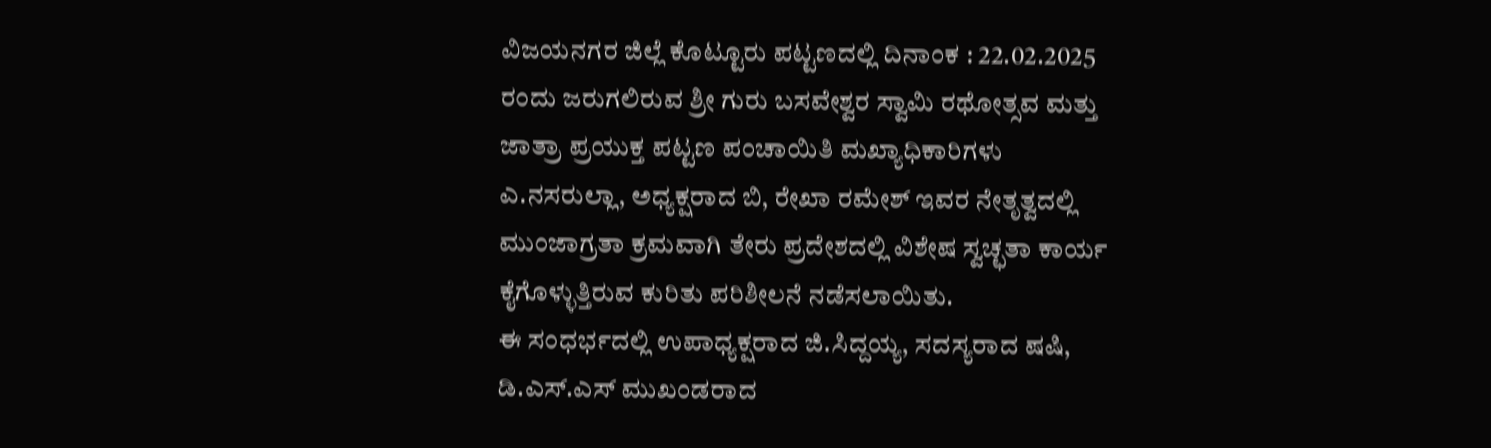ವಿಜಯನಗರ ಜಿಲ್ಲೆ ಕೊಟ್ಟೂರು ಪಟ್ಟಣದಲ್ಲಿ ದಿನಾಂಕ : 22.02.2025 ರಂದು ಜರುಗಲಿರುವ ಶ್ರೀ ಗುರು ಬಸವೇಶ್ವರ ಸ್ವಾಮಿ ರಥೋತ್ಸವ ಮತ್ತು ಜಾತ್ರಾ ಪ್ರಯುಕ್ತ ಪಟ್ಟಣ ಪಂಚಾಯಿತಿ ಮಖ್ಯಾಧಿಕಾರಿಗಳು ಎ.ನಸರುಲ್ಲಾ, ಅಧ್ಯಕ್ಷರಾದ ಬಿ, ರೇಖಾ ರಮೇಶ್ ಇವರ ನೇತೃತ್ವದಲ್ಲಿ ಮುಂಜಾಗ್ರತಾ ಕ್ರಮವಾಗಿ ತೇರು ಪ್ರದೇಶದಲ್ಲಿ ವಿಶೇಷ ಸ್ವಚ್ಛತಾ ಕಾರ್ಯ ಕೈಗೊಳ್ಳುತ್ತಿರುವ ಕುರಿತು ಪರಿಶೀಲನೆ ನಡೆಸಲಾಯಿತು.
ಈ ಸಂಧರ್ಭದಲ್ಲಿ ಉಪಾಧ್ಯಕ್ಷರಾದ ಜಿ.ಸಿದ್ದಯ್ಯ, ಸದಸ್ಯರಾದ ಷಷಿ, ಡಿ.ಎಸ್.ಎಸ್ ಮುಖಂಡರಾದ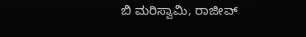ಬಿ ಮರಿಸ್ವಾಮಿ, ರಾಜೀವ್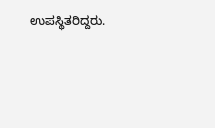ಉಪಸ್ಥಿತರಿದ್ದರು.